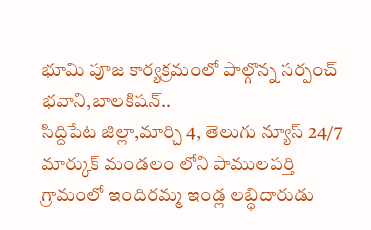భూమి పూజ కార్యక్రమంలో పాల్గొన్న సర్పంచ్ భవాని,బాలకిషన్..
సిద్దిపేట జిల్లా,మార్చి 4, తెలుగు న్యూస్ 24/7
మార్కుక్ మండలం లోని పాములపర్తి గ్రామంలో ఇందిరమ్మ ఇండ్ల లబ్ధిదారుడు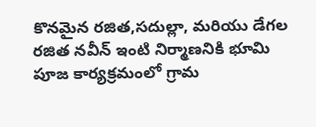కొనమైన రజిత,సదుల్లా, మరియు డేగల రజిత నవీన్ ఇంటి నిర్మాణనికి భూమి పూజ కార్యక్రమంలో గ్రామ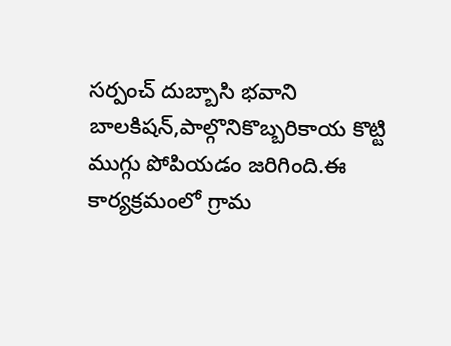సర్పంచ్ దుబ్బాసి భవాని బాలకిషన్,పాల్గొనికొబ్బరికాయ కొట్టి ముగ్గు పోపియడం జరిగింది.ఈ కార్యక్రమంలో గ్రామ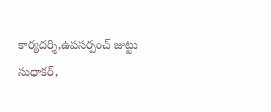కార్యదర్శి,ఉపసర్పంచ్ జుట్టు సుధాకర్,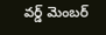వర్డ్ మెంబర్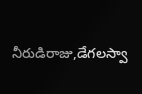నీరుడిరాజు,డేగలస్వా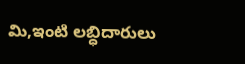మి,ఇంటి లబ్ధిదారులు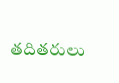తదితరులు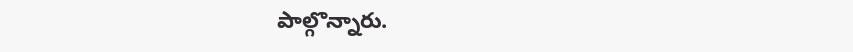పాల్గొన్నారు.